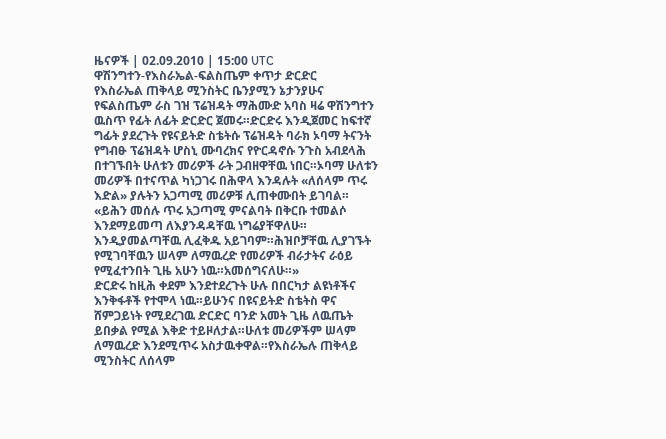ዜናዎች | 02.09.2010 | 15:00 UTC
ዋሽንግተን-የእስራኤል-ፍልስጤም ቀጥታ ድርድር
የእስራኤል ጠቅላይ ሚንስትር ቤንያሚን ኔታንያሁና የፍልስጤም ራስ ገዝ ፕሬዝዳት ማሕሙድ አባስ ዛሬ ዋሽንግተን ዉስጥ የፊት ለፊት ድርድር ጀመሩ።ድርድሩ እንዲጀመር ከፍተኛ ግፊት ያደረጉት የዩናይትድ ስቴትሱ ፕሬዝዳት ባራክ ኦባማ ትናንት የግብፁ ፕሬዝዳት ሆስኒ ሙባረክና የዮርዳኖሱ ንጉስ አብደላሕ በተገኙበት ሁለቱን መሪዎች ራት ጋብዘዋቸዉ ነበር።ኦባማ ሁለቱን መሪዎች በተናጥል ካነጋገሩ በሕዋላ እንዳሉት «ለሰላም ጥሩ እድል» ያሉትን አጋጣሚ መሪዎቹ ሊጠቀሙበት ይገባል።
«ይሕን መሰሉ ጥሩ አጋጣሚ ምናልባት በቅርቡ ተመልሶ እንደማይመጣ ለእያንዳዳቸዉ ነግሬያቸዋለሁ። እንዲያመልጣቸዉ ሊፈቅዱ አይገባም።ሕዝቦቻቸዉ ሊያገኙት የሚገባቸዉን ሠላም ለማዉረድ የመሪዎች ብራታትና ራዕይ የሚፈተንበት ጊዜ አሁን ነዉ።አመሰግናለሁ።»
ድርድሩ ከዚሕ ቀደም እንደተደረጉት ሁሉ በበርካታ ልዩነቶችና እንቅፋቶች የተሞላ ነዉ።ይሁንና በዩናይትድ ስቴትስ ዋና ሸምጋይነት የሚደረገዉ ድርድር ባንድ አመት ጊዜ ለዉጤት ይበቃል የሚል እቅድ ተይዞለታል።ሁለቱ መሪዎችም ሠላም ለማዉረድ እንደሚጥሩ አስታዉቀዋል።የእስራኤሉ ጠቅላይ ሚንስትር ለሰላም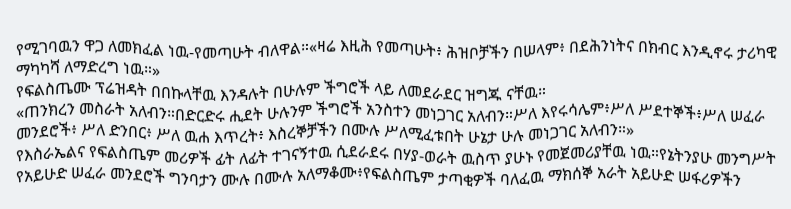የሚገባዉን ዋጋ ለመክፈል ነዉ-የመጣሁት ብለዋል።«ዛሬ እዚሕ የመጣሁት፥ ሕዝቦቻችን በሠላም፥ በደሕንነትና በክብር እንዲኖሩ ታሪካዊ ማካካሻ ለማድረግ ነዉ።»
የፍልስጤሙ ፕሬዝዳት በበኩላቸዉ እንዳሉት በሁሉም ችግሮች ላይ ለመደራደር ዝግጁ ናቸዉ።
«ጠንክረን መስራት አለብን።በድርድሩ ሒደት ሁሉንም ችግሮች አንስተን መነጋገር አለብን።ሥለ እየሩሳሌም፥ሥለ ሥደተኞች፥ሥለ ሠፈራ መንደሮች፥ ሥለ ድንበር፥ ሥለ ዉሐ እጥረት፥ እስረኞቻችን በሙሉ ሥለሚፈቱበት ሁኔታ ሁሉ መነጋገር አለብን።»
የእስራኤልና የፍልስጤም መሪዎች ፊት ለፊት ተገናኝተዉ ሲደራደሩ በሃያ-ወራት ዉስጥ ያሁኑ የመጀመሪያቸዉ ነዉ።የኔትንያሁ መንግሥት የአይሁድ ሠፈራ መንደሮች ግንባታን ሙሉ በሙሉ አለማቆሙ፥የፍልስጤም ታጣቂዎች ባለፈዉ ማክሰኞ አራት አይሁድ ሠፋሪዎችን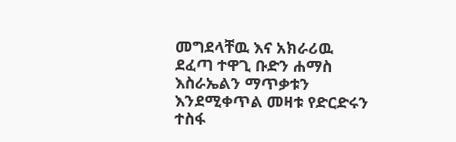መግደላቸዉ እና አክራሪዉ ደፈጣ ተዋጊ ቡድን ሐማስ እስራኤልን ማጥቃቱን እንደሚቀጥል መዛቱ የድርድሩን ተስፋ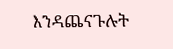እንዳጨናጉሉት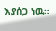እያሰጋ ነዉ።